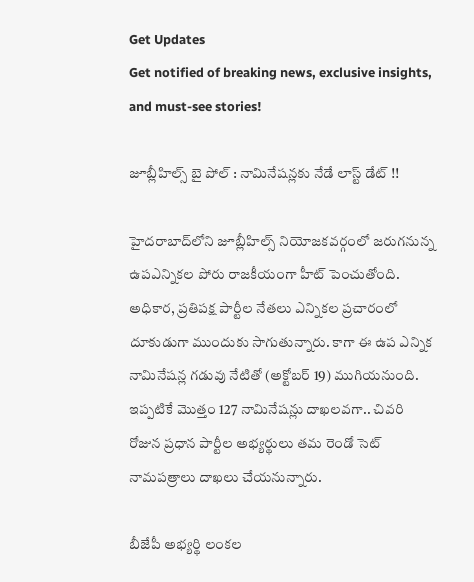Get Updates
Get notified of breaking news, exclusive insights, and must-see stories!

జూబ్లీహిల్స్‌ బై పోల్ : నామినేషన్లకు నేడే లాస్ట్ డేట్ !!

హైదరాబాద్‌లోని జూబ్లీహిల్స్ నియోజకవర్గంలో జరుగనున్న ఉపఎన్నికల పోరు రాజకీయంగా హీట్ పెంచుతోంది. అధికార, ప్రతిపక్ష పార్టీల నేతలు ఎన్నికల ప్రచారంలో దూకుడుగా ముందుకు సాగుతున్నారు. కాగా ఈ ఉప ఎన్నిక నామినేషన్ల గడువు నేటితో (అక్టోబర్ 19) ముగియనుంది. ఇప్పటికే మొత్తం 127 నామినేషన్లు దాఖలవగా.. చివరి రోజున ప్రధాన పార్టీల అభ్యర్థులు తమ రెండో సెట్‌ నామపత్రాలు దాఖలు చేయనున్నారు.

బీజేపీ అభ్యర్థి లంకల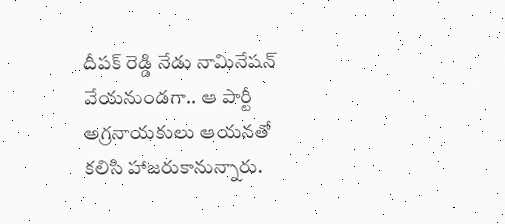దీపక్ రెడ్డి నేడు నామినేషన్‌ వేయనుండగా.. ఆ పార్టీ అగ్రనాయకులు ఆయనతో కలిసి హాజరుకానున్నారు.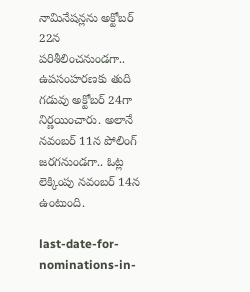నామినేషన్లను అక్టోబర్ 22న పరిశీలించనుండగా.. ఉపసంహరణకు తుది గడువు అక్టోబర్ 24గా నిర్ణయించారు. అలానే నవంబర్ 11న పోలింగ్ జరగనుండగా.. ఓట్ల లెక్కింపు నవంబర్ 14న ఉంటుంది.

last-date-for-nominations-in-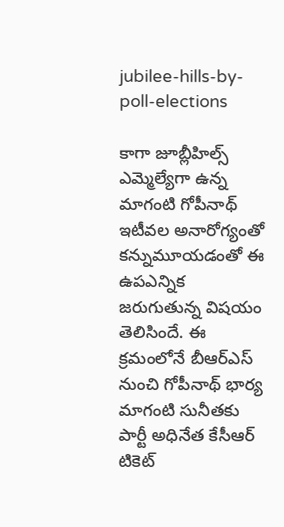jubilee-hills-by-poll-elections

కాగా జూబ్లీహిల్స్ ఎమ్మెల్యేగా ఉన్న మాగంటి గోపీనాథ్ ఇటీవల అనారోగ్యంతో కన్నుమూయడంతో ఈ ఉపఎన్నిక జరుగుతున్న విషయం తెలిసిందే. ఈ క్రమంలోనే బీఆర్ఎస్ నుంచి గోపీనాథ్ భార్య మాగంటి సునీతకు పార్టీ అధినేత కేసీఆర్ టికెట్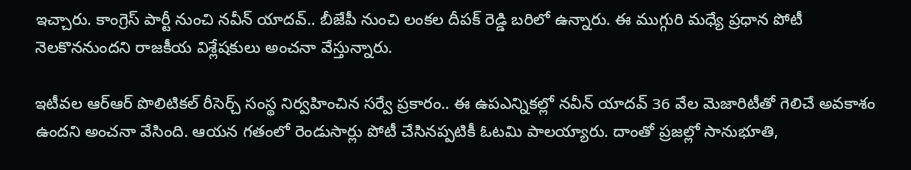ఇచ్చారు. కాంగ్రెస్ పార్టీ నుంచి నవీన్ యాదవ్.. బీజేపీ నుంచి లంకల దీపక్ రెడ్డి బరిలో ఉన్నారు. ఈ ముగ్గురి మధ్యే ప్రధాన పోటీ నెలకొననుందని రాజకీయ విశ్లేషకులు అంచనా వేస్తున్నారు.

ఇటీవల ఆర్ఆర్ పొలిటికల్ రీసెర్చ్ సంస్థ నిర్వహించిన సర్వే ప్రకారం.. ఈ ఉపఎన్నికల్లో నవీన్ యాదవ్ 36 వేల మెజారిటీతో గెలిచే అవకాశం ఉందని అంచనా వేసింది. ఆయన గతంలో రెండుసార్లు పోటీ చేసినప్పటికీ ఓటమి పాలయ్యారు. దాంతో ప్రజల్లో సానుభూతి,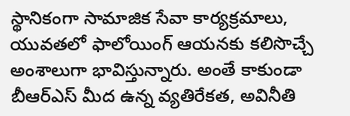స్థానికంగా సామాజిక సేవా కార్యక్రమాలు, యువతలో ఫాలోయింగ్ ఆయనకు కలిసొచ్చే అంశాలుగా భావిస్తున్నారు. అంతే కాకుండా బీఆర్ఎస్‌ మీద ఉన్న వ్యతిరేకత, అవినీతి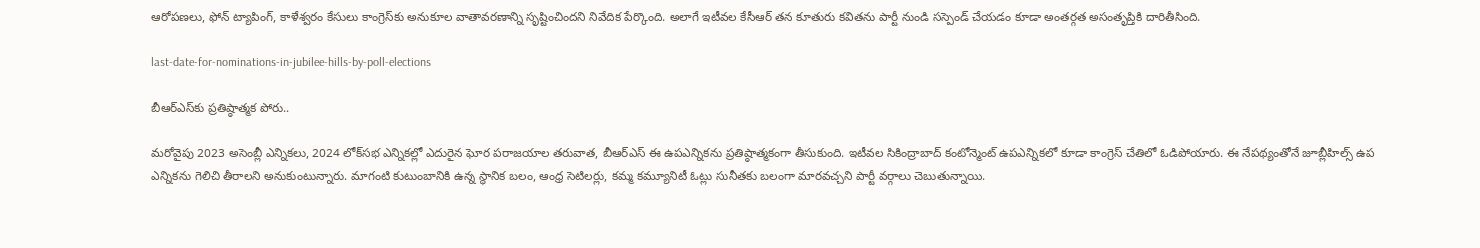ఆరోపణలు, ఫోన్ ట్యాపింగ్, కాళేశ్వరం కేసులు కాంగ్రెస్‌కు అనుకూల వాతావరణాన్ని సృష్టించిందని నివేదిక పేర్కొంది. అలాగే ఇటీవల కేసీఆర్ తన కూతురు కవితను పార్టీ నుండి సస్పెండ్ చేయడం కూడా అంతర్గత అసంతృప్తికి దారితీసింది.

last-date-for-nominations-in-jubilee-hills-by-poll-elections

బీఆర్ఎస్‌కు ప్రతిష్ఠాత్మక పోరు..

మరోవైపు 2023 అసెంబ్లీ ఎన్నికలు, 2024 లోక్‌సభ ఎన్నికల్లో ఎదురైన ఘోర పరాజయాల తరువాత, బీఆర్ఎస్ ఈ ఉపఎన్నికను ప్రతిష్ఠాత్మకంగా తీసుకుంది. ఇటీవల సికింద్రాబాద్ కంటోన్మెంట్ ఉపఎన్నికలో కూడా కాంగ్రెస్ చేతిలో ఓడిపోయారు. ఈ నేపథ్యంతోనే జూబ్లీహిల్స్ ఉప ఎన్నికను గెలిచి తీరాలని అనుకుంటున్నారు. మాగంటి కుటుంబానికి ఉన్న స్థానిక బలం, ఆంధ్ర సెటిలర్లు, కమ్మ కమ్యూనిటీ ఓట్లు సునీతకు బలంగా మారవచ్చని పార్టీ వర్గాలు చెబుతున్నాయి.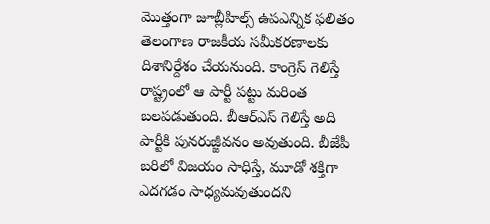మొత్తంగా జూబ్లీహిల్స్ ఉపఎన్నిక ఫలితం తెలంగాణ రాజకీయ సమీకరణాలకు దిశానిర్దేశం చేయనుంది. కాంగ్రెస్ గెలిస్తే రాష్ట్రంలో ఆ పార్టీ పట్టు మరింత బలపడుతుంది. బీఆర్ఎస్ గెలిస్తే అది పార్టీకి పునరుజ్జీవనం అవుతుంది. బీజేపీ బరిలో విజయం సాధిస్తే, మూడో శక్తిగా ఎదగడం సాధ్యమవుతుందని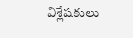విశ్లేషకులు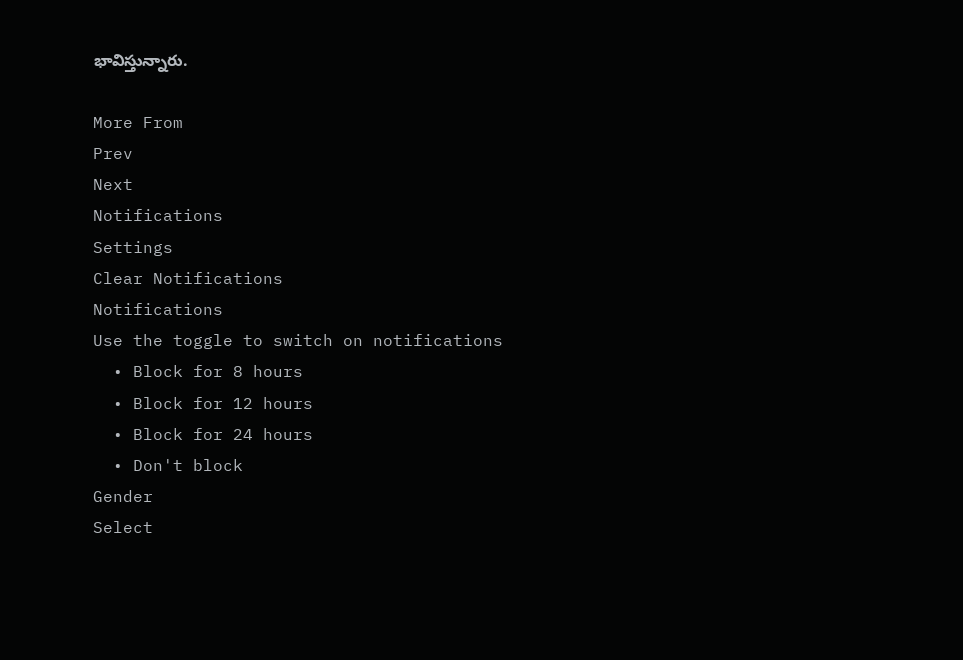భావిస్తున్నారు.

More From
Prev
Next
Notifications
Settings
Clear Notifications
Notifications
Use the toggle to switch on notifications
  • Block for 8 hours
  • Block for 12 hours
  • Block for 24 hours
  • Don't block
Gender
Select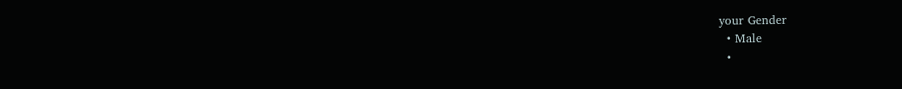your Gender
  • Male
  •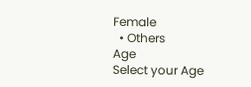Female
  • Others
Age
Select your Age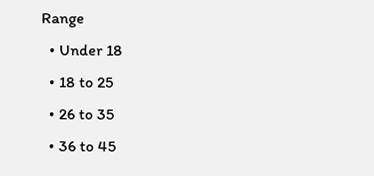Range
  • Under 18
  • 18 to 25
  • 26 to 35
  • 36 to 45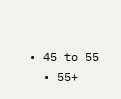• 45 to 55
  • 55+